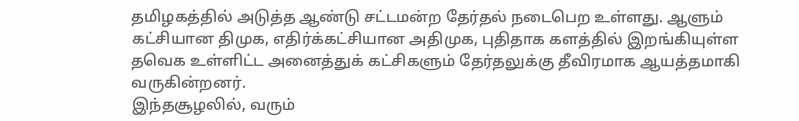தமிழகத்தில் அடுத்த ஆண்டு சட்டமன்ற தேர்தல் நடைபெற உள்ளது. ஆளும் கட்சியான திமுக, எதிர்க்கட்சியான அதிமுக, புதிதாக களத்தில் இறங்கியுள்ள தவெக உள்ளிட்ட அனைத்துக் கட்சிகளும் தேர்தலுக்கு தீவிரமாக ஆயத்தமாகி வருகின்றனர்.
இந்தசூழலில், வரும்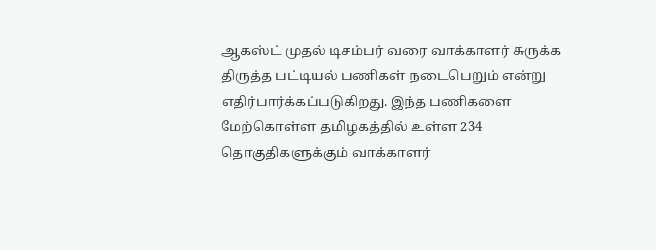ஆகஸ்ட் முதல் டிசம்பர் வரை வாக்காளர் சுருக்க திருத்த பட்டியல் பணிகள் நடைபெறும் என்று எதிர்பார்க்கப்படுகிறது. இந்த பணிகளை மேற்கொள்ள தமிழகத்தில் உள்ள 234 தொகுதிகளுக்கும் வாக்காளர்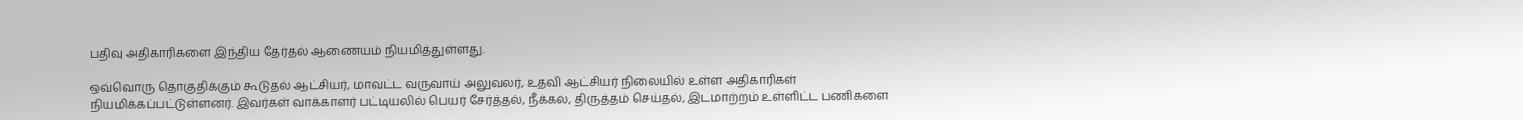பதிவு அதிகாரிகளை இந்திய தேர்தல் ஆணையம் நியமித்துள்ளது.

ஒவ்வொரு தொகுதிக்கும் கூடுதல் ஆட்சியர், மாவட்ட வருவாய் அலுவலர், உதவி ஆட்சியர் நிலையில் உள்ள அதிகாரிகள் நியமிக்கப்பட்டுள்ளனர். இவர்கள் வாக்காளர் பட்டியலில் பெயர் சேர்த்தல், நீக்கல், திருத்தம் செய்தல், இடமாற்றம் உள்ளிட்ட பணிகளை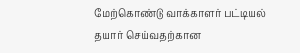மேற்கொண்டு வாக்காளர் பட்டியல் தயார் செய்வதற்கான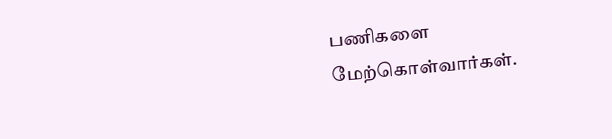பணிகளை மேற்கொள்வார்கள்.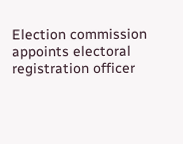Election commission appoints electoral registration officer